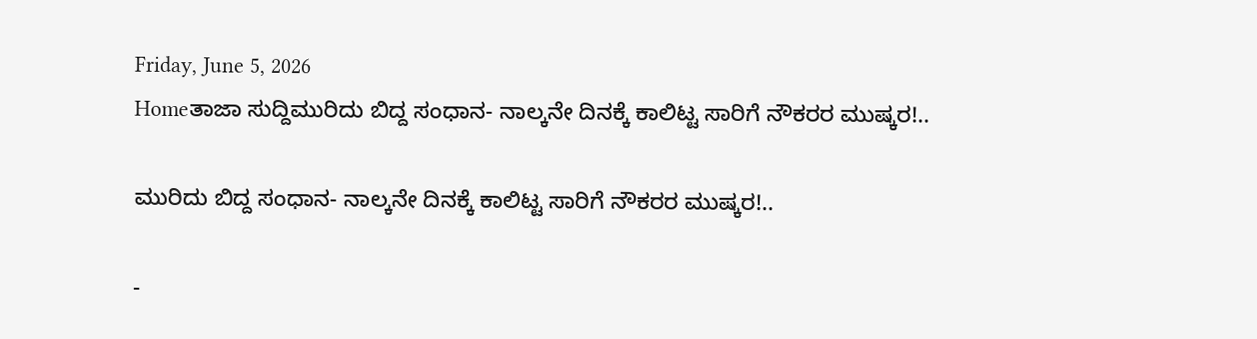Friday, June 5, 2026
Homeತಾಜಾ ಸುದ್ದಿಮುರಿದು ಬಿದ್ದ ಸಂಧಾನ- ನಾಲ್ಕನೇ ದಿನಕ್ಕೆ ಕಾಲಿಟ್ಟ ಸಾರಿಗೆ ನೌಕರರ ಮುಷ್ಕರ!..

ಮುರಿದು ಬಿದ್ದ ಸಂಧಾನ- ನಾಲ್ಕನೇ ದಿನಕ್ಕೆ ಕಾಲಿಟ್ಟ ಸಾರಿಗೆ ನೌಕರರ ಮುಷ್ಕರ!..

-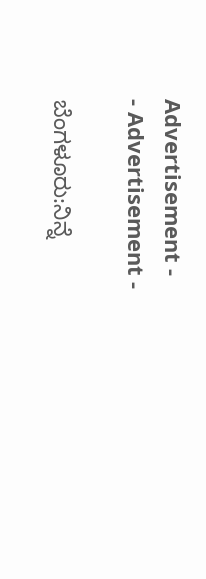Advertisement -
- Advertisement -

ಬೆಂಗಳೂರು:ನಿನ್ನೆ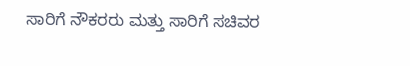ಸಾರಿಗೆ ನೌಕರರು ಮತ್ತು ಸಾರಿಗೆ ಸಚಿವರ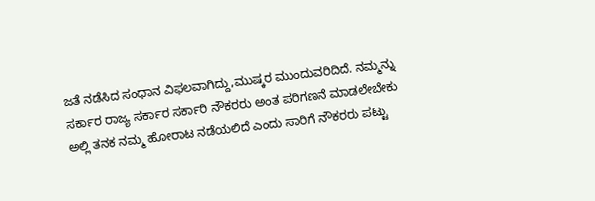ಜತೆ ನಡೆಸಿದ ಸಂಧಾನ ವಿಫಲವಾಗಿದ್ದು,ಮುಷ್ಕರ ಮುಂದುವರಿದಿದೆ. ನಮ್ಮನ್ನು ಸರ್ಕಾರ ರಾಜ್ಯ ಸರ್ಕಾರ ಸರ್ಕಾರಿ ನೌಕರರು ಅಂತ ಪರಿಗಣನೆ ಮಾಡಲೇಬೇಕು ಅಲ್ಲಿ ತನಕ ನಮ್ಮ ಹೋರಾಟ ನಡೆಯಲಿದೆ ಎಂದು ಸಾರಿಗೆ ನೌಕರರು ಪಟ್ಟು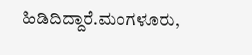ಹಿಡಿದಿದ್ದಾರೆ.ಮಂಗಳೂರು,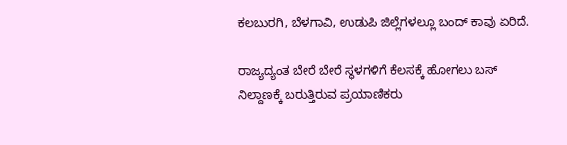ಕಲಬುರಗಿ, ಬೆಳಗಾವಿ, ಉಡುಪಿ ಜಿಲ್ಲೆಗಳಲ್ಲೂ ಬಂದ್ ಕಾವು ಏರಿದೆ.

ರಾಜ್ಯದ್ಯಂತ ಬೇರೆ ಬೇರೆ ಸ್ಥಳಗಳಿಗೆ ಕೆಲಸಕ್ಕೆ ಹೋಗಲು ಬಸ್ ನಿಲ್ದಾಣಕ್ಕೆ ಬರುತ್ತಿರುವ ಪ್ರಯಾಣಿಕರು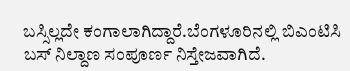ಬಸ್ಸಿಲ್ಲದೇ ಕಂಗಾಲಾಗಿದ್ದಾರೆ.ಬೆಂಗಳೂರಿನಲ್ಲಿ ಬಿಎಂಟಿಸಿ ಬಸ್ ನಿಲ್ದಾಣ ಸಂಪೂರ್ಣ ನಿಸ್ತೇಜವಾಗಿದೆ.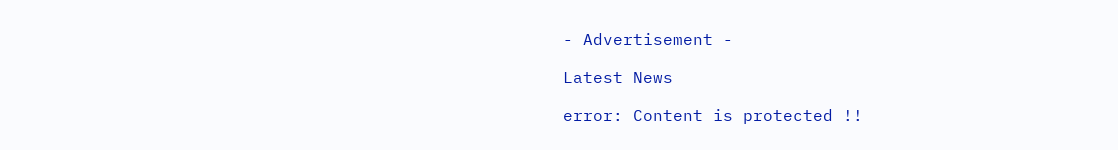- Advertisement -

Latest News

error: Content is protected !!